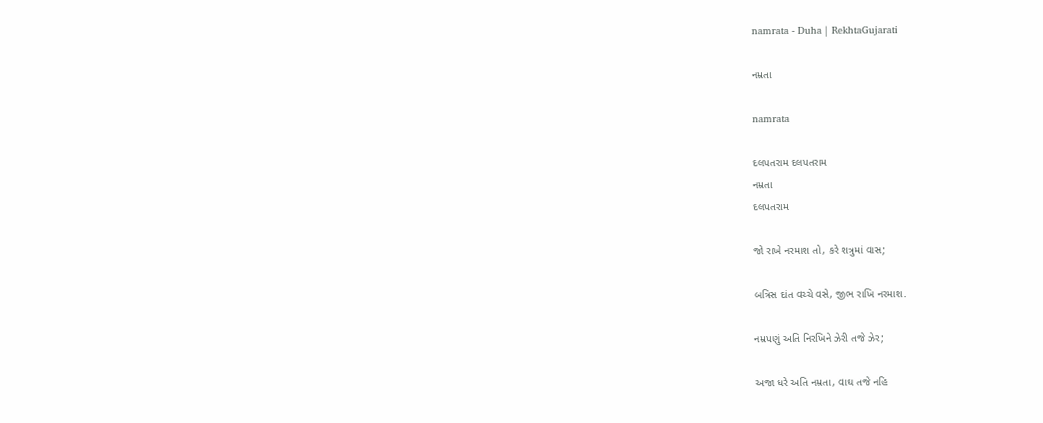namrata - Duha | RekhtaGujarati

નમ્રતા

namrata

દલપતરામ દલપતરામ
નમ્રતા
દલપતરામ

જો રાખે નરમાશ તો, કરે શત્રુમાં વાસ;

બત્રિસ દાંત વચ્ચે વસે, જીભ રાખિ નરમાશ.

નમ્રપણું અતિ નિરખિને ઝેરી તજે ઝેર;

અજા ધરે અતિ નમ્રતા, વાઘ તજે નહિ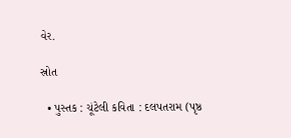વેર.

સ્રોત

  • પુસ્તક : ચૂંટેલી કવિતા : દલપતરામ (પૃષ્ઠ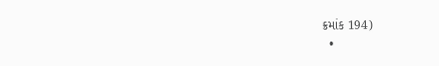ક્રમાંક 194)
  •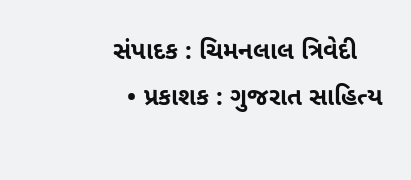સંપાદક : ચિમનલાલ ત્રિવેદી
  • પ્રકાશક : ગુજરાત સાહિત્ય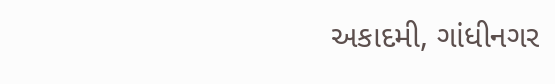અકાદમી, ગાંધીનગર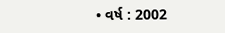• વર્ષ : 2002